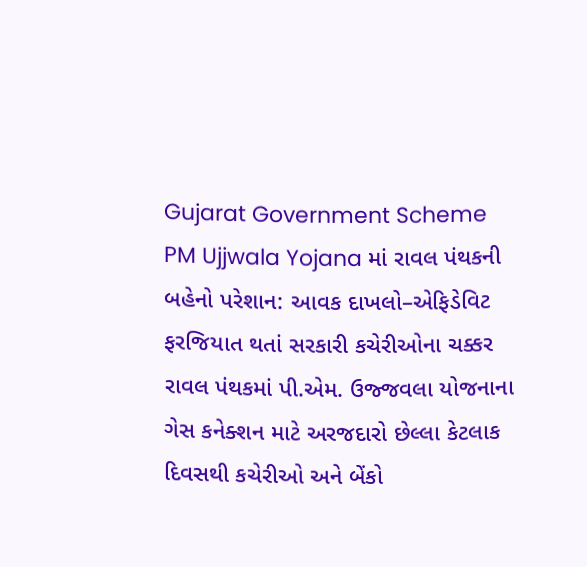Gujarat Government Scheme
PM Ujjwala Yojana માં રાવલ પંથકની બહેનો પરેશાન: આવક દાખલો–એફિડેવિટ ફરજિયાત થતાં સરકારી કચેરીઓના ચક્કર
રાવલ પંથકમાં પી.એમ. ઉજ્જવલા યોજનાના ગેસ કનેક્શન માટે અરજદારો છેલ્લા કેટલાક દિવસથી કચેરીઓ અને બેંકો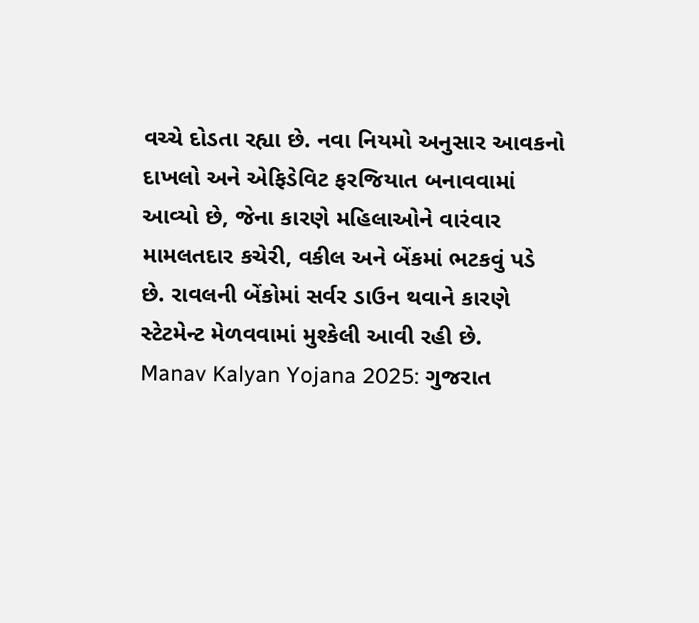વચ્ચે દોડતા રહ્યા છે. નવા નિયમો અનુસાર આવકનો દાખલો અને એફિડેવિટ ફરજિયાત બનાવવામાં આવ્યો છે, જેના કારણે મહિલાઓને વારંવાર મામલતદાર કચેરી, વકીલ અને બેંકમાં ભટકવું પડે છે. રાવલની બેંકોમાં સર્વર ડાઉન થવાને કારણે સ્ટેટમેન્ટ મેળવવામાં મુશ્કેલી આવી રહી છે.
Manav Kalyan Yojana 2025: ગુજરાત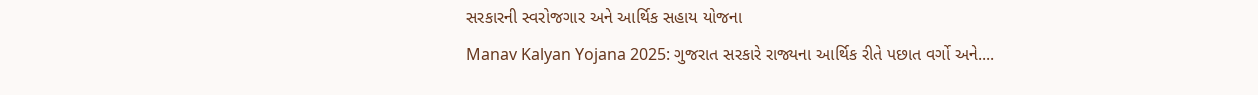સરકારની સ્વરોજગાર અને આર્થિક સહાય યોજના
Manav Kalyan Yojana 2025: ગુજરાત સરકારે રાજ્યના આર્થિક રીતે પછાત વર્ગો અને....